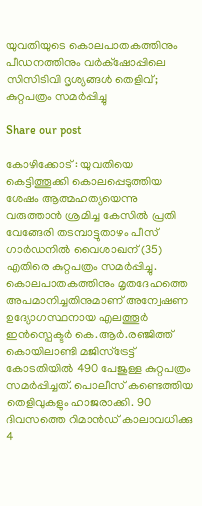യുവതിയുടെ കൊലപാതകത്തിനും പീഡനത്തിനും വർക്‌ഷോപ്പിലെ സിസിടിവി ദൃശ്യങ്ങൾ തെളിവ്; കുറ്റപത്രം സമർപ്പിച്ചു

Share our post

കോഴിക്കോട് : യുവതിയെ കെട്ടിത്തൂക്കി കൊലപ്പെടുത്തിയ ശേഷം ആത്മഹത്യയെന്നു വരുത്താൻ ശ്രമിച്ച കേസിൽ പ്രതി വേങ്ങേരി തടമ്പാട്ടുതാഴം പീസ് ഗാർഡനിൽ വൈശാഖന് (35) എതിരെ കുറ്റപത്രം സമർപ്പിച്ചു. കൊലപാതകത്തിനും മൃതദേഹത്തെ അപമാനിച്ചതിനുമാണ് അന്വേഷണ ഉദ്യോഗസ്ഥനായ എലത്തൂർ ഇൻസ്പെക്ടർ കെ.ആർ.രഞ്ജിത്ത് കൊയിലാണ്ടി മജിസ്ട്രേട്ട് കോടതിയിൽ 490 പേജുള്ള കുറ്റപത്രം സമർപ്പിച്ചത്. പൊലീസ് കണ്ടെത്തിയ തെളിവുകളും ഹാജരാക്കി. 90 ദിവസത്തെ റിമാൻഡ് കാലാവധിക്കു 4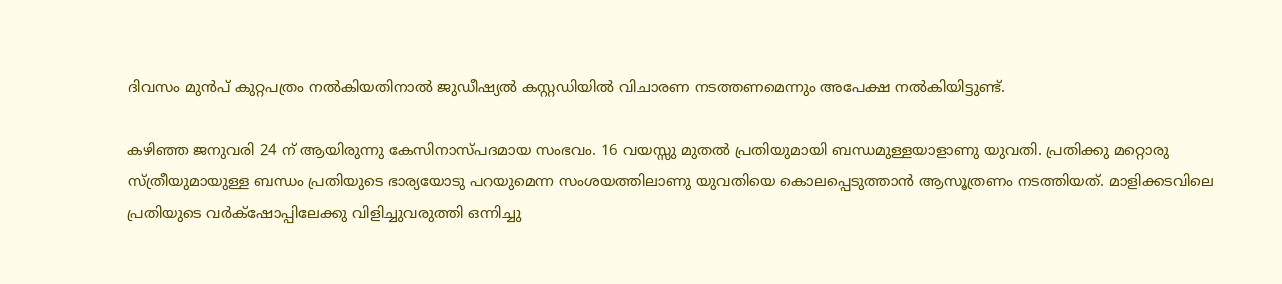ദിവസം മുൻപ് കുറ്റപത്രം നൽകിയതിനാൽ ജുഡീഷ്യൽ കസ്റ്റഡിയിൽ വിചാരണ നടത്തണമെന്നും അപേക്ഷ നൽകിയിട്ടുണ്ട്.

കഴിഞ്ഞ ജനുവരി 24 ന് ആയിരുന്നു കേസിനാസ്പദമായ സംഭവം. 16 വയസ്സു മുതൽ പ്രതിയുമായി ബന്ധമുള്ളയാളാണു യുവതി. പ്രതിക്കു മറ്റൊരു സ്ത്രീയുമായുള്ള ബന്ധം പ്രതിയുടെ ഭാര്യയോടു പറയുമെന്ന സംശയത്തിലാണു യുവതിയെ കൊലപ്പെടുത്താൻ ആസൂത്രണം നടത്തിയത്. മാളിക്കടവിലെ പ്രതിയുടെ വർക്‌ഷോപ്പിലേക്കു വിളിച്ചുവരുത്തി ഒന്നിച്ചു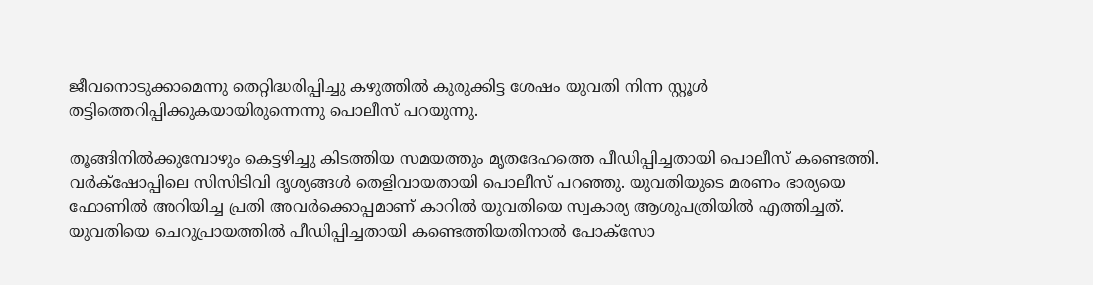ജീവനൊടുക്കാമെന്നു തെറ്റിദ്ധരിപ്പിച്ചു കഴുത്തിൽ കുരുക്കിട്ട ശേഷം യുവതി നിന്ന സ്റ്റൂൾ തട്ടിത്തെറിപ്പിക്കുകയായിരുന്നെന്നു പൊലീസ് പറയുന്നു.

തൂങ്ങിനിൽക്കുമ്പോഴും കെട്ടഴിച്ചു കിടത്തിയ സമയത്തും മൃതദേഹത്തെ പീഡിപ്പിച്ചതായി പൊലീസ് കണ്ടെത്തി. വർക്‌ഷോപ്പിലെ സിസിടിവി ദൃശ്യങ്ങൾ തെളിവായതായി പൊലീസ് പറഞ്ഞു. യുവതിയുടെ മരണം ഭാര്യയെ ഫോണിൽ അറിയിച്ച പ്രതി അവർക്കൊപ്പമാണ് കാറിൽ യുവതിയെ സ്വകാര്യ ആശുപത്രിയിൽ എത്തിച്ചത്. യുവതിയെ ചെറുപ്രായത്തിൽ പീഡിപ്പിച്ചതായി കണ്ടെത്തിയതിനാൽ പോക്സോ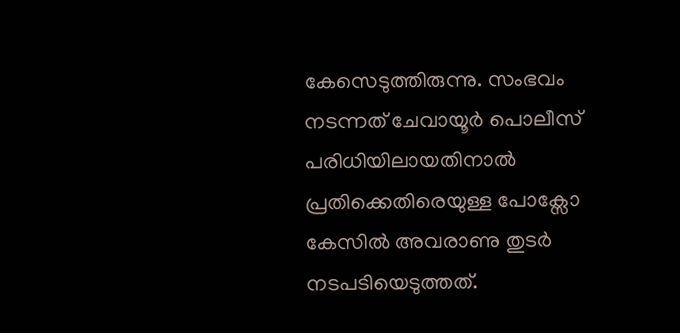കേസെടുത്തിരുന്നു. സംഭവം നടന്നത് ചേവായൂർ പൊലീസ് പരിധിയിലായതിനാൽ പ്രതിക്കെതിരെയുള്ള പോക്സോ കേസിൽ അവരാണു തുടർ നടപടിയെടുത്തത്.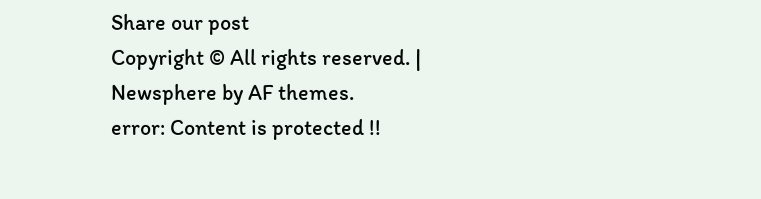Share our post
Copyright © All rights reserved. | Newsphere by AF themes.
error: Content is protected !!